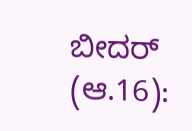ಬೀದರ್ (ಆ.16):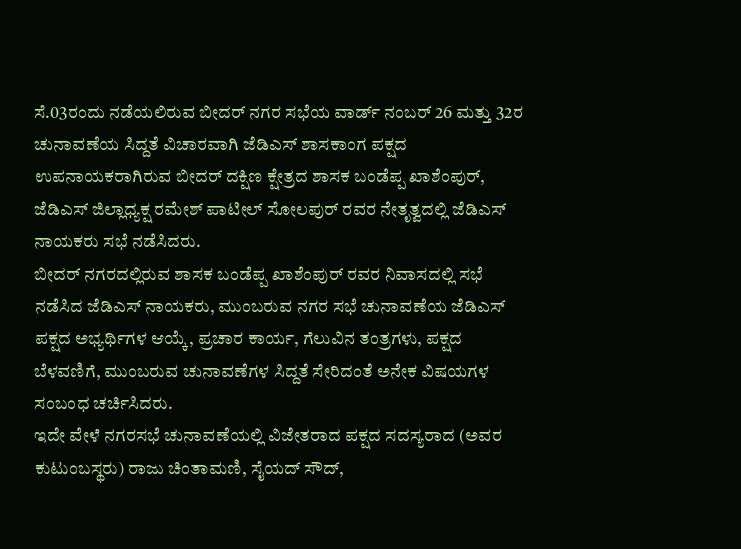ಸೆ.03ರಂದು ನಡೆಯಲಿರುವ ಬೀದರ್ ನಗರ ಸಭೆಯ ವಾರ್ಡ್ ನಂಬರ್ 26 ಮತ್ತು 32ರ ಚುನಾವಣೆಯ ಸಿದ್ದತೆ ವಿಚಾರವಾಗಿ ಜೆಡಿಎಸ್ ಶಾಸಕಾಂಗ ಪಕ್ಷದ ಉಪನಾಯಕರಾಗಿರುವ ಬೀದರ್ ದಕ್ಷಿಣ ಕ್ಷೇತ್ರದ ಶಾಸಕ ಬಂಡೆಪ್ಪ ಖಾಶೆಂಪುರ್, ಜೆಡಿಎಸ್ ಜಿಲ್ಲಾಧ್ಯಕ್ಷ ರಮೇಶ್ ಪಾಟೀಲ್ ಸೋಲಪುರ್ ರವರ ನೇತೃತ್ವದಲ್ಲಿ ಜೆಡಿಎಸ್ ನಾಯಕರು ಸಭೆ ನಡೆಸಿದರು.
ಬೀದರ್ ನಗರದಲ್ಲಿರುವ ಶಾಸಕ ಬಂಡೆಪ್ಪ ಖಾಶೆಂಪುರ್ ರವರ ನಿವಾಸದಲ್ಲಿ ಸಭೆ ನಡೆಸಿದ ಜೆಡಿಎಸ್ ನಾಯಕರು, ಮುಂಬರುವ ನಗರ ಸಭೆ ಚುನಾವಣೆಯ ಜೆಡಿಎಸ್ ಪಕ್ಷದ ಅಭ್ಯರ್ಥಿಗಳ ಆಯ್ಕೆ, ಪ್ರಚಾರ ಕಾರ್ಯ, ಗೆಲುವಿನ ತಂತ್ರಗಳು, ಪಕ್ಷದ ಬೆಳವಣಿಗೆ, ಮುಂಬರುವ ಚುನಾವಣೆಗಳ ಸಿದ್ದತೆ ಸೇರಿದಂತೆ ಅನೇಕ ವಿಷಯಗಳ ಸಂಬಂಧ ಚರ್ಚಿಸಿದರು.
ಇದೇ ವೇಳೆ ನಗರಸಭೆ ಚುನಾವಣೆಯಲ್ಲಿ ವಿಜೇತರಾದ ಪಕ್ಷದ ಸದಸ್ಯರಾದ (ಅವರ ಕುಟುಂಬಸ್ಥರು) ರಾಜು ಚಿಂತಾಮಣಿ, ಸೈಯದ್ ಸೌದ್,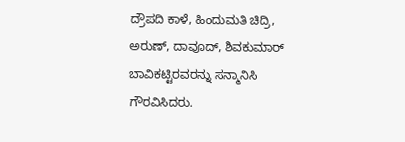ದ್ರೌಪದಿ ಕಾಳೆ, ಹಿಂದುಮತಿ ಚಿದ್ರಿ, ಅರುಣ್, ದಾವೂದ್, ಶಿವಕುಮಾರ್ ಬಾವಿಕಟ್ಟಿರವರನ್ನು ಸನ್ಮಾನಿಸಿ ಗೌರವಿಸಿದರು.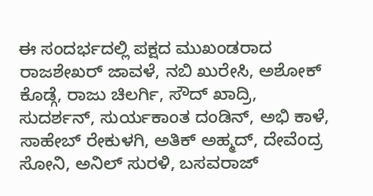ಈ ಸಂದರ್ಭದಲ್ಲಿ ಪಕ್ಷದ ಮುಖಂಡರಾದ ರಾಜಶೇಖರ್ ಜಾವಳೆ, ನಬಿ ಖುರೇಸಿ, ಅಶೋಕ್ ಕೊಡ್ಗೆ, ರಾಜು ಚಿಲರ್ಗಿ, ಸೌದ್ ಖಾದ್ರಿ, ಸುದರ್ಶನ್, ಸುರ್ಯಕಾಂತ ದಂಡಿನ್, ಅಭಿ ಕಾಳೆ, ಸಾಹೇಬ್ ರೇಕುಳಗಿ, ಅತಿಕ್ ಅಹ್ಮದ್, ದೇವೆಂದ್ರ ಸೋನಿ, ಅನಿಲ್ ಸುರಳಿ, ಬಸವರಾಜ್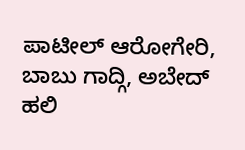ಪಾಟೀಲ್ ಆರೋಗೇರಿ, ಬಾಬು ಗಾದ್ಗಿ, ಅಬೇದ್ ಹಲಿ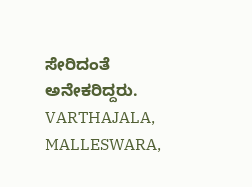ಸೇರಿದಂತೆ ಅನೇಕರಿದ್ದರು.
VARTHAJALA, MALLESWARA,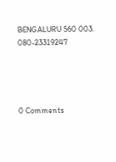BENGALURU 560 003. 080-23319247




0 Comments